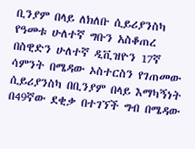ቢንያም በላይ ለክለቡ ሲይሪያንስካ የዓመቱ ሁለተኛ ግቡን አስቆጠረ
በስዊድን ሁለተኛ ዲቪዝዮን 17ኛ ሳምንት በሜዳው ኦስተርስን የገጠመው ሲይሪያንስካ በቢንያም በላይ እማካኝነት በ49ኛው ደቂቃ በተገኘች ግብ በሜዳው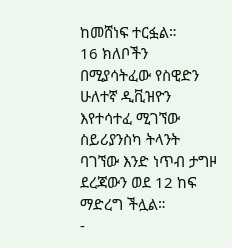ከመሸነፍ ተርፏል።
16 ክለቦችን በሚያሳትፈው የስዊድን ሁለተኛ ዲቪዝዮን እየተሳተፈ ሚገኘው ስይሪያንስካ ትላንት ባገኘው እንድ ነጥብ ታግዞ ደረጃውን ወደ 12 ከፍ ማድረግ ችሏል።
-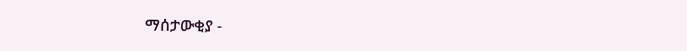ማሰታውቂያ -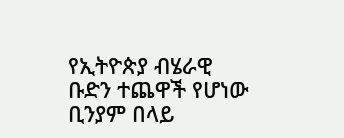የኢትዮጵያ ብሄራዊ ቡድን ተጨዋች የሆነው ቢንያም በላይ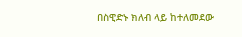በስዊድኑ ክለብ ላይ ከተለመደው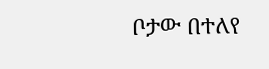ቦታው በተለየ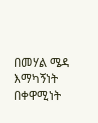በመሃል ሜዳ እማካኝነት በቀዋሚነት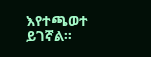እየተጫወተ ይገኛል።